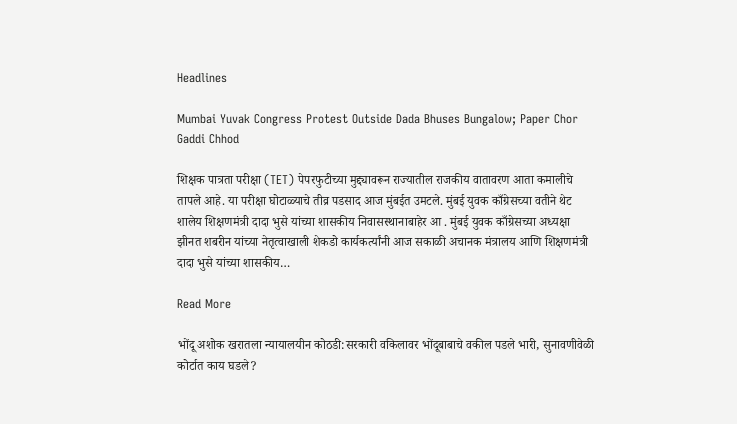Headlines

Mumbai Yuvak Congress Protest Outside Dada Bhuses Bungalow; Paper Chor Gaddi Chhod

शिक्षक पात्रता परीक्षा (TET) पेपरफुटीच्या मुद्द्यावरून राज्यातील राजकीय वातावरण आता कमालीचे तापले आहे. या परीक्षा घोटाळ्याचे तीव्र पडसाद आज मुंबईत उमटले. मुंबई युवक काँग्रेसच्या वतीने थेट शालेय शिक्षणमंत्री दादा भुसे यांच्या शासकीय निवासस्थानाबाहेर आ . मुंबई युवक काँग्रेसच्या अध्यक्षा झीनत शबरीन यांच्या नेतृत्वाखाली शेकडो कार्यकर्त्यांनी आज सकाळी अचानक मंत्रालय आणि शिक्षणमंत्री दादा भुसे यांच्या शासकीय…

Read More

भोंदू अशोक खरातला न्यायालयीन कोठडी:सरकारी वकिलावर भोंदूबाबाचे वकील पडले भारी, सुनावणीवेळी कोर्टात काय घडले?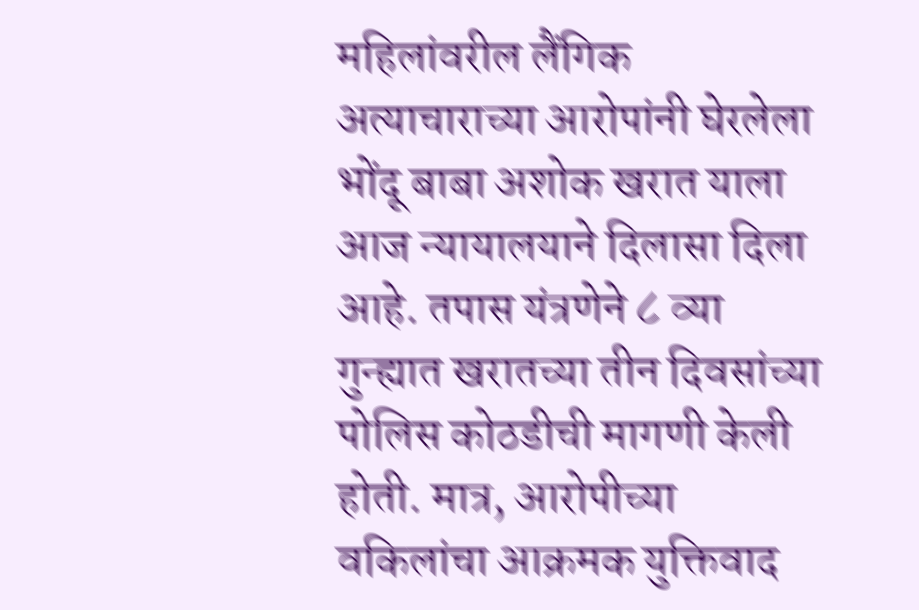महिलांवरील लैंगिक अत्याचाराच्या आरोपांनी घेरलेला भोंदू बाबा अशोक खरात याला आज न्यायालयाने दिलासा दिला आहे. तपास यंत्रणेने ८ व्या गुन्ह्यात खरातच्या तीन दिवसांच्या पोलिस कोठडीची मागणी केली होती. मात्र, आरोपीच्या वकिलांचा आक्रमक युक्तिवाद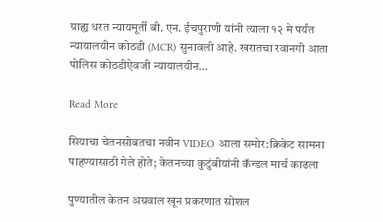ग्राह्य धरत न्यायमूर्ती बी. एन. ईचपुराणी यांनी त्याला १२ मे पर्यंत न्यायालयीन कोठडी (MCR) सुनावली आहे. खरातचा रवानगी आता पोलिस कोठडीऐवजी न्यायालयीन…

Read More

सियाचा चेतनसोबतचा नवीन VIDEO आला समोर:क्रिकेट सामना पाहण्यासाठी गेले होते; केतनच्या कुटुंबीयांनी कॅन्डल मार्च काढला

पुण्यातील केतन अग्रवाल खून प्रकरणात सोशल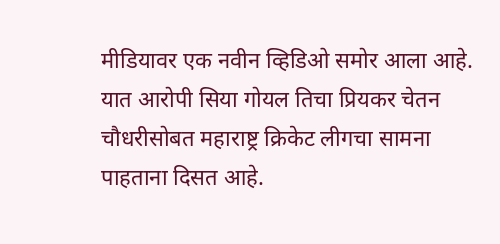मीडियावर एक नवीन व्हिडिओ समोर आला आहे. यात आरोपी सिया गोयल तिचा प्रियकर चेतन चौधरीसोबत महाराष्ट्र क्रिकेट लीगचा सामना पाहताना दिसत आहे.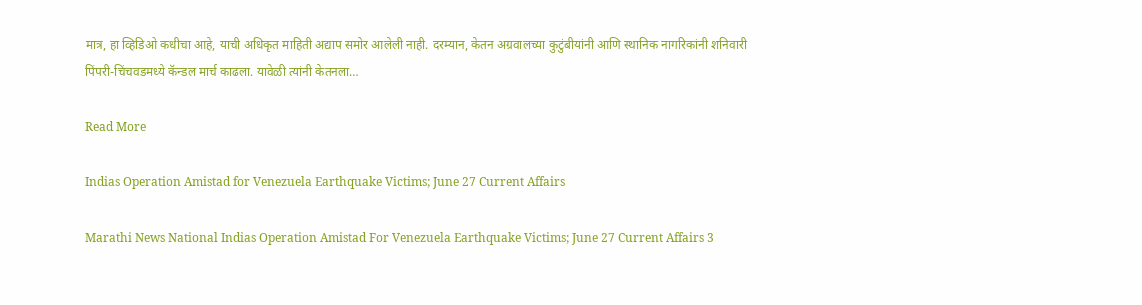मात्र, हा व्हिडिओ कधीचा आहे, याची अधिकृत माहिती अद्याप समोर आलेली नाही. दरम्यान, केतन अग्रवालच्या कुटुंबीयांनी आणि स्थानिक नागरिकांनी शनिवारी पिंपरी-चिंचवडमध्ये कॅन्डल मार्च काढला. यावेळी त्यांनी केतनला…

Read More

Indias Operation Amistad for Venezuela Earthquake Victims; June 27 Current Affairs

Marathi News National Indias Operation Amistad For Venezuela Earthquake Victims; June 27 Current Affairs 3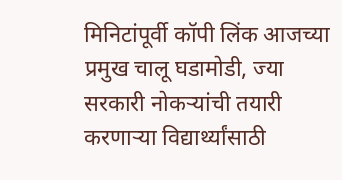मिनिटांपूर्वी कॉपी लिंक आजच्या प्रमुख चालू घडामोडी, ज्या सरकारी नोकऱ्यांची तयारी करणाऱ्या विद्यार्थ्यांसाठी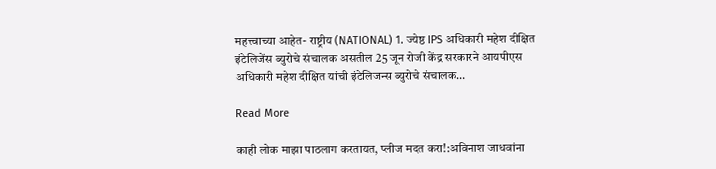महत्त्वाच्या आहेत- राष्ट्रीय (NATIONAL) 1. ज्येष्ठ IPS अधिकारी महेश दीक्षित इंटेलिजेंस ब्युरोचे संचालक असतील 25 जून रोजी केंद्र सरकारने आयपीएस अधिकारी महेश दीक्षित यांची इंटेलिजन्स ब्युरोचे संचालक…

Read More

काही लोक माझा पाठलाग करतायत, प्लीज मदत करा!:अविनाश जाधवांना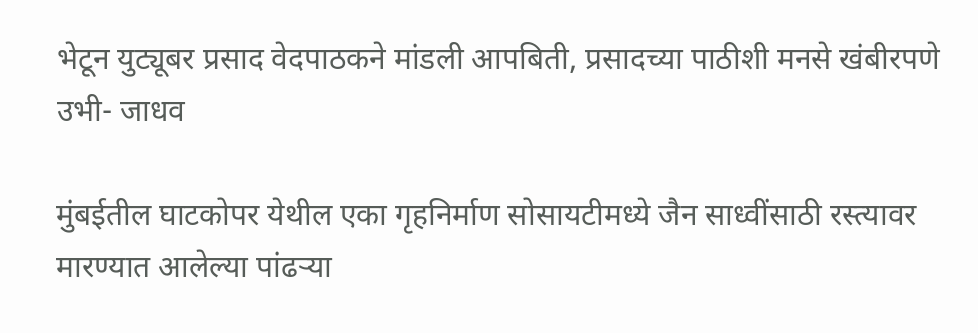भेटून युट्यूबर प्रसाद वेदपाठकने मांडली आपबिती, प्रसादच्या पाठीशी मनसे खंबीरपणे उभी- जाधव

मुंबईतील घाटकोपर येथील एका गृहनिर्माण सोसायटीमध्ये जैन साध्वींसाठी रस्त्यावर मारण्यात आलेल्या पांढऱ्या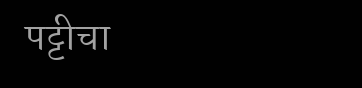पट्टीचा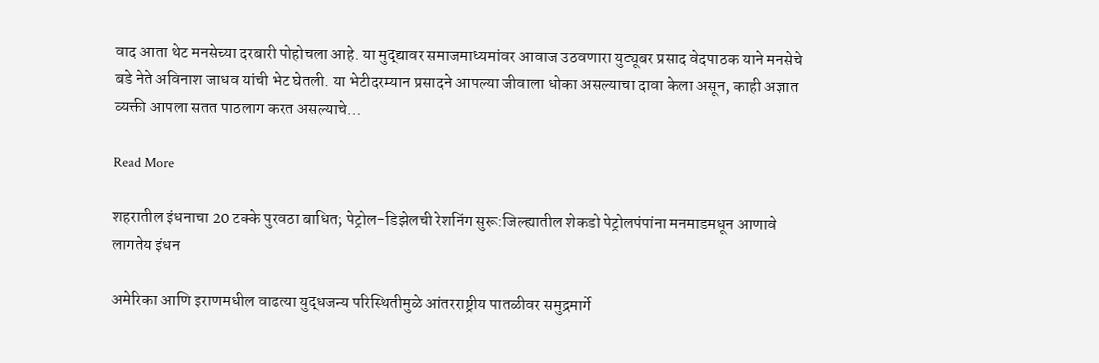वाद आता थेट मनसेच्या दरबारी पोहोचला आहे. या मुद्द्यावर समाजमाध्यमांवर आवाज उठवणारा युट्यूबर प्रसाद वेदपाठक याने मनसेचे बडे नेते अविनाश जाधव यांची भेट घेतली. या भेटीदरम्यान प्रसादने आपल्या जीवाला धोका असल्याचा दावा केला असून, काही अज्ञात व्यक्ती आपला सतत पाठलाग करत असल्याचे…

Read More

शहरातील इंधनाचा 20 टक्के पुरवठा बाधित; पेट्रोल-डिझेलची रेशनिंग सुरू:जिल्ह्यातील शेकडो पेट्रोलपंपांना मनमाडमधून आणावे लागतेय इंधन

अमेरिका आणि इराणमधील वाढत्या युद्धजन्य परिस्थितीमुळे आंतरराष्ट्रीय पातळीवर समुद्रमार्गे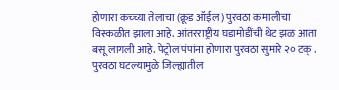होणारा कच्च्या तेलाचा (क्रूड ऑईल) पुरवठा कमालीचा विस्कळीत झाला आहे. आंतरराष्ट्रीय घडामोडींची थेट झळ आता बसू लागली आहे. पेट्रोल पंपांना होणारा पुरवठा सुमारे २० टक् . पुरवठा घटल्यामुळे जिल्ह्यातील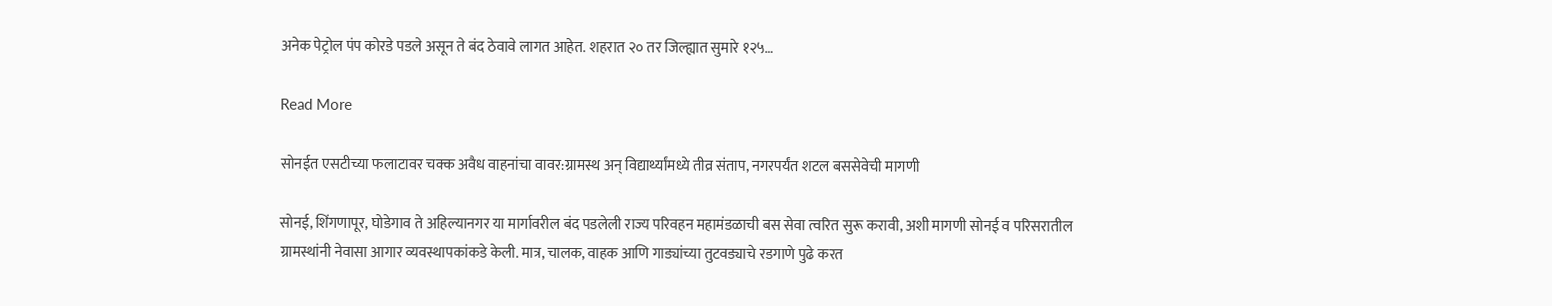अनेक पेट्रोल पंप कोरडे पडले असून ते बंद ठेवावे लागत आहेत. शहरात २० तर जिल्ह्यात सुमारे १२५…

Read More

सोनईत एसटीच्या फलाटावर चक्क अवैध वाहनांचा वावर:ग्रामस्थ अन् विद्यार्थ्यांमध्ये तीव्र संताप, नगरपर्यंत शटल बससेवेची मागणी

सोनई, शिंगणापूर, घोडेगाव ते अहिल्यानगर या मार्गावरील बंद पडलेली राज्य परिवहन महामंडळाची बस सेवा त्वरित सुरू करावी, अशी मागणी सोनई व परिसरातील ग्रामस्थांनी नेवासा आगार व्यवस्थापकांकडे केली. मात्र, चालक, वाहक आणि गाड्यांच्या तुटवड्याचे रडगाणे पुढे करत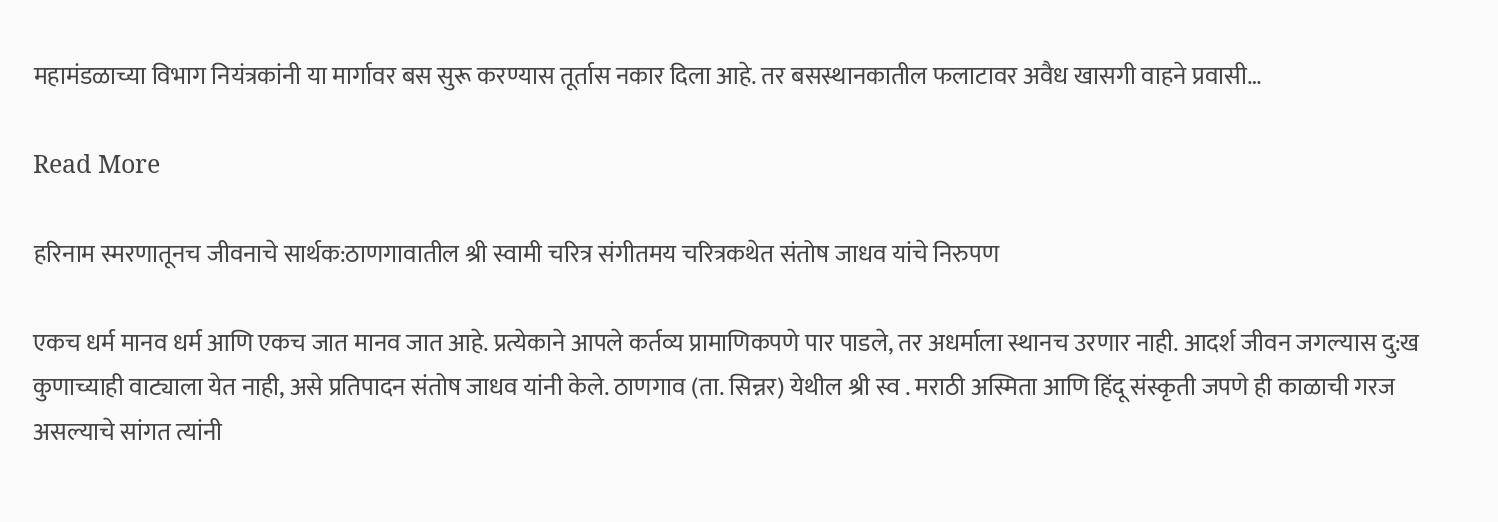महामंडळाच्या विभाग नियंत्रकांनी या मार्गावर बस सुरू करण्यास तूर्तास नकार दिला आहे. तर बसस्थानकातील फलाटावर अवैध खासगी वाहने प्रवासी…

Read More

हरिनाम स्मरणातूनच जीवनाचे सार्थक:ठाणगावातील श्री स्वामी चरित्र संगीतमय चरित्रकथेत संतोष जाधव यांचे निरुपण

एकच धर्म मानव धर्म आणि एकच जात मानव जात आहे. प्रत्येकाने आपले कर्तव्य प्रामाणिकपणे पार पाडले, तर अधर्माला स्थानच उरणार नाही. आदर्श जीवन जगल्यास दु:ख कुणाच्याही वाट्याला येत नाही, असे प्रतिपादन संतोष जाधव यांनी केले. ठाणगाव (ता. सिन्नर) येथील श्री स्व . मराठी अस्मिता आणि हिंदू संस्कृती जपणे ही काळाची गरज असल्याचे सांगत त्यांनी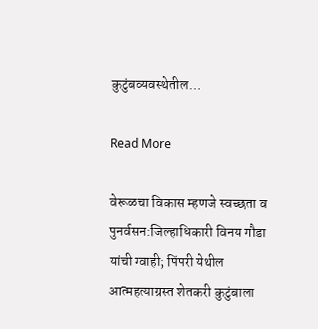कुटुंबव्यवस्थेतील…

Read More

वेरूळचा विकास म्हणजे स्वच्छता व पुनर्वसन:जिल्हाधिकारी विनय गौडा यांची ग्वाही; पिंपरी येथील आत्महत्याग्रस्त शेतकरी कुटुंबाला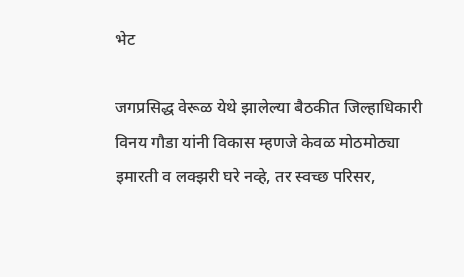भेट

जगप्रसिद्ध वेरूळ येथे झालेल्या बैठकीत जिल्हाधिकारी विनय गौडा यांनी विकास म्हणजे केवळ मोठमोठ्या इमारती व लक्झरी घरे नव्हे, तर स्वच्छ परिसर,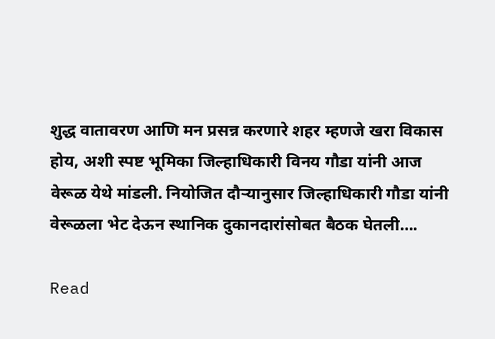शुद्ध वातावरण आणि मन प्रसन्न करणारे शहर म्हणजे खरा विकास होय, अशी स्पष्ट भूमिका जिल्हाधिकारी विनय गौडा यांनी आज वेरूळ येथे मांडली. नियोजित दौऱ्यानुसार जिल्हाधिकारी गौडा यांनी वेरूळला भेट देऊन स्थानिक दुकानदारांसोबत बैठक घेतली….

Read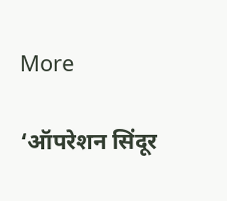More

‘ऑपरेशन सिंदूर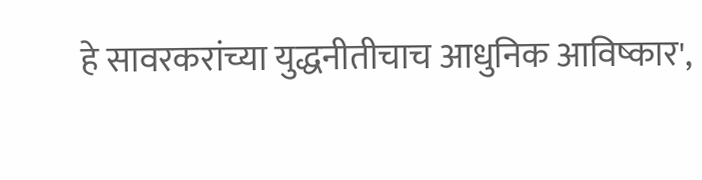हे सावरकरांच्या युद्धनीतीचाच आधुनिक आविष्कार',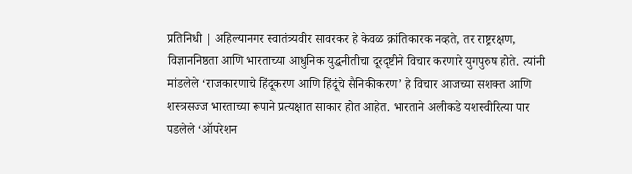प्रतिनिधी | अहिल्यानगर स्वातंत्र्यवीर सावरकर हे केवळ क्रांतिकारक नव्हते, तर राष्ट्ररक्षण, विज्ञाननिष्ठता आणि भारताच्या आधुनिक युद्धनीतीचा दूरदृष्टीने विचार करणारे युगपुरुष होते. त्यांनी मांडलेले ‘राजकारणाचे हिंदूकरण आणि हिंदूंचे सैनिकीकरण’ हे विचार आजच्या सशक्त आणि शस्त्रसज्ज भारताच्या रूपाने प्रत्यक्षात साकार होत आहेत. भारताने अलीकडे यशस्वीरित्या पार पडलेले ‘ऑपरेशन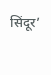सिंदूर’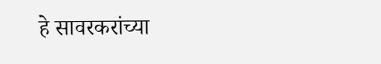हे सावरकरांच्या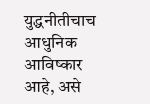युद्धनीतीचाच आधुनिक आविष्कार आहे, असे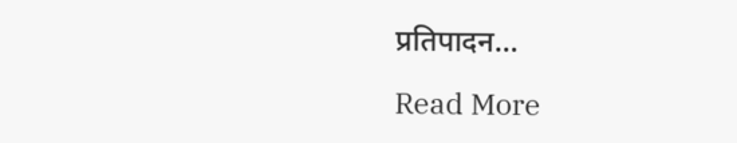प्रतिपादन…

Read More